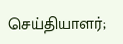செய்தியாளர்;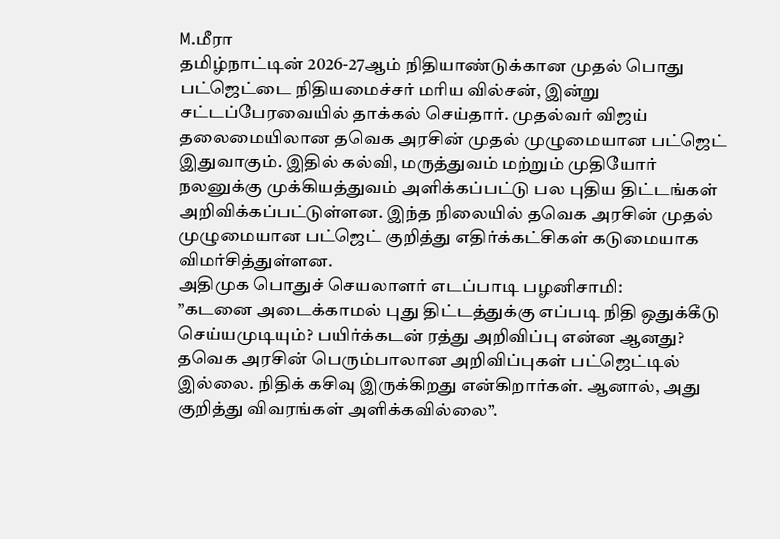M.மீரா
தமிழ்நாட்டின் 2026-27ஆம் நிதியாண்டுக்கான முதல் பொது பட்ஜெட்டை நிதியமைச்சர் மரிய வில்சன், இன்று சட்டப்பேரவையில் தாக்கல் செய்தார். முதல்வர் விஜய் தலைமையிலான தவெக அரசின் முதல் முழுமையான பட்ஜெட் இதுவாகும். இதில் கல்வி, மருத்துவம் மற்றும் முதியோர் நலனுக்கு முக்கியத்துவம் அளிக்கப்பட்டு பல புதிய திட்டங்கள் அறிவிக்கப்பட்டுள்ளன. இந்த நிலையில் தவெக அரசின் முதல் முழுமையான பட்ஜெட் குறித்து எதிர்க்கட்சிகள் கடுமையாக விமர்சித்துள்ளன.
அதிமுக பொதுச் செயலாளர் எடப்பாடி பழனிசாமி:
”கடனை அடைக்காமல் புது திட்டத்துக்கு எப்படி நிதி ஒதுக்கீடு செய்யமுடியும்? பயிர்க்கடன் ரத்து அறிவிப்பு என்ன ஆனது? தவெக அரசின் பெரும்பாலான அறிவிப்புகள் பட்ஜெட்டில் இல்லை. நிதிக் கசிவு இருக்கிறது என்கிறார்கள். ஆனால், அது குறித்து விவரங்கள் அளிக்கவில்லை”.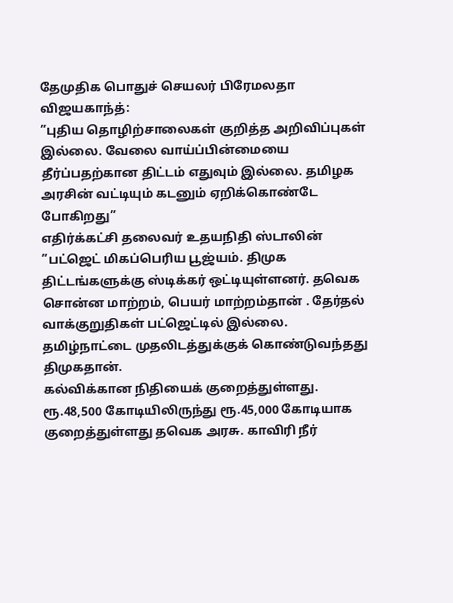தேமுதிக பொதுச் செயலர் பிரேமலதா விஜயகாந்த்:
”புதிய தொழிற்சாலைகள் குறித்த அறிவிப்புகள் இல்லை. வேலை வாய்ப்பின்மையை தீர்ப்பதற்கான திட்டம் எதுவும் இல்லை. தமிழக அரசின் வட்டியும் கடனும் ஏறிக்கொண்டே போகிறது”
எதிர்க்கட்சி தலைவர் உதயநிதி ஸ்டாலின்
”பட்ஜெட் மிகப்பெரிய பூஜ்யம். திமுக திட்டங்களுக்கு ஸ்டிக்கர் ஒட்டியுள்ளனர். தவெக சொன்ன மாற்றம், பெயர் மாற்றம்தான் . தேர்தல் வாக்குறுதிகள் பட்ஜெட்டில் இல்லை. தமிழ்நாட்டை முதலிடத்துக்குக் கொண்டுவந்தது திமுகதான்.
கல்விக்கான நிதியைக் குறைத்துள்ளது. ரூ.48,500 கோடியிலிருந்து ரூ.45,000 கோடியாக குறைத்துள்ளது தவெக அரசு. காவிரி நீர்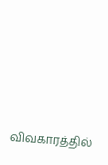விவகாரத்தில்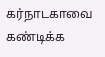கர்நாடகாவை கண்டிக்க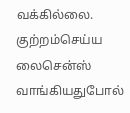வக்கில்லை. குற்றம்செய்ய லைசென்ஸ் வாங்கியதுபோல்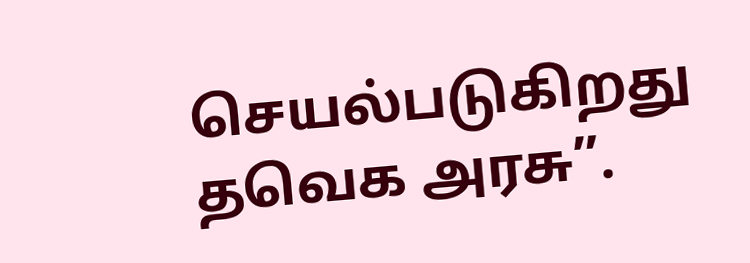செயல்படுகிறது தவெக அரசு”.